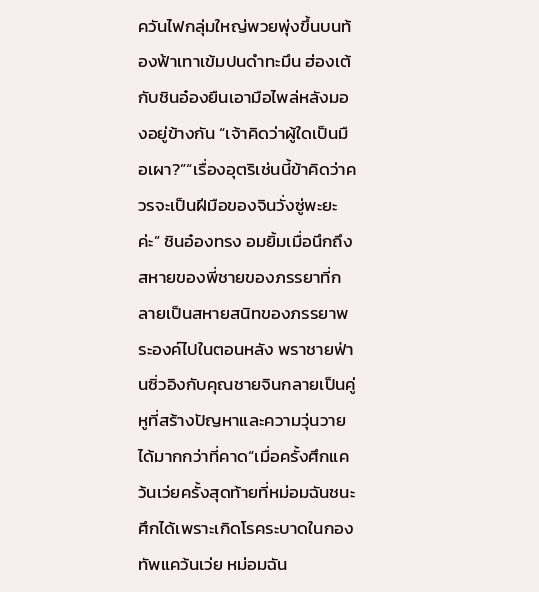ควันไฟกลุ่มใหญ่พวยพุ่งขึ้นบนท้องฟ้าเทาเข้มปนดำทะมึน ฮ่องเต้กับชินอ๋องยืนเอามือไพล่หลังมองอยู่ข้างกัน “เจ้าคิดว่าผู้ใดเป็นมือเผา?”“เรื่องอุตริเช่นนี้ข้าคิดว่าควรจะเป็นฝีมือของจินวั่งซู่พะยะค่ะ” ชินอ๋องทรง อมยิ้มเมื่อนึกถึงสหายของพี่ชายของภรรยาที่กลายเป็นสหายสนิทของภรรยาพระองค์ไปในตอนหลัง พราชายฟ่านซิ่วอิงกับคุณชายจินกลายเป็นคู่หูที่สร้างปัญหาและความวุ่นวายได้มากกว่าที่คาด“เมื่อครั้งศึกแคว้นเว่ยครั้งสุดท้ายที่หม่อมฉันชนะศึกได้เพราะเกิดโรคระบาดในกองทัพแคว้นเว่ย หม่อมฉัน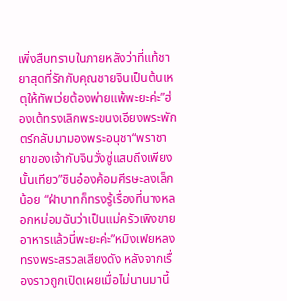เพิ่งสืบทราบในภายหลังว่าที่แท้ชายาสุดที่รักกับคุณชายจินเป็นต้นเหตุให้ทัพเว่ยต้องพ่ายแพ้พะยะค่ะ”ฮ่องเต้ทรงเลิกพระขนงเอียงพระพักตร์กลับมามองพระอนุชา“พราชายาของเจ้ากับจินวั่งซู่แสบถึงเพียงนั้นเทียว”ชินอ๋องค้อมศีรษะลงเล็กน้อย “ฝ่าบาทก็ทรงรู้เรื่องที่นางหลอกหม่อมฉันว่าเป็นแม่ครัวเพิงขายอาหารแล้วนี่พะยะค่ะ”หมิงเฟยหลงทรงพระสรวลเสียงดัง หลังจากเรื่องราวถูกเปิดเผยเมื่อไม่นานมานี้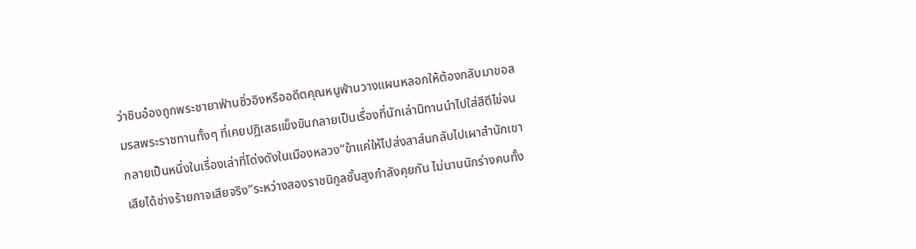ว่าชินอ๋องถูกพระชายาฟ่านซิ่วอิงหรืออดีตคุณหนูฟ่านวางแผนหลอกให้ต้องกลับมาขอสมรสพระราชทานทั้งๆ ที่เคยปฏิเสธแข็งขันกลายเป็นเรื่องที่นักเล่านิทานนำไปใส่สีตีไข่จนกลายเป็นหนึ่งในเรื่องเล่าที่โด่งดังในเมืองหลวง“ข้าแค่ให้ไปส่งสาส์นกลับไปเผาสำนักเขาเสียได้ช่างร้ายกาจเสียจริง”ระหว่างสองราชนิกูลชั้นสูงกำลังคุยกัน ไม่นานนักร่างคนทั้ง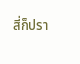สี่ก็ปรา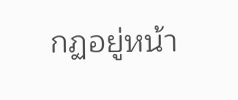กฏอยู่หน้า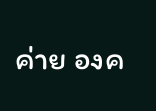ค่าย องค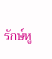รักษ์หู